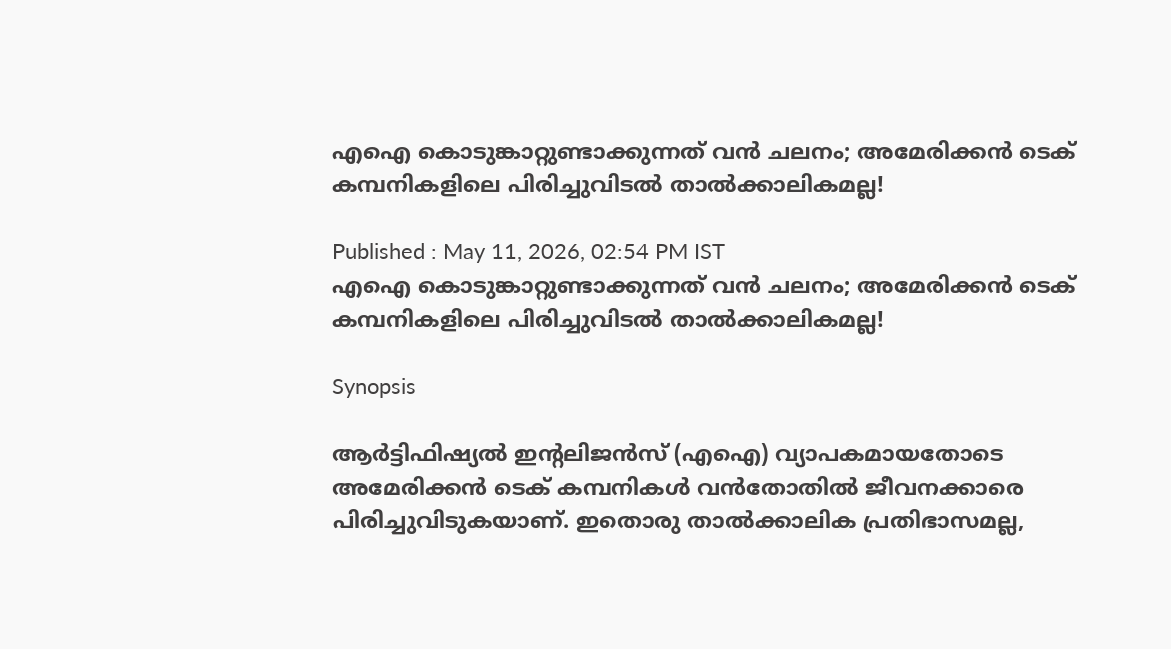എഐ കൊടുങ്കാറ്റുണ്ടാക്കുന്നത് വന്‍ ചലനം; അമേരിക്കൻ ടെക് കമ്പനികളിലെ പിരിച്ചുവിടൽ താൽക്കാലികമല്ല!

Published : May 11, 2026, 02:54 PM IST
എഐ കൊടുങ്കാറ്റുണ്ടാക്കുന്നത് വന്‍ ചലനം; അമേരിക്കൻ ടെക് കമ്പനികളിലെ പിരിച്ചുവിടൽ താൽക്കാലികമല്ല!

Synopsis

ആർട്ടിഫിഷ്യൽ ഇൻ്റലിജൻസ് (എഐ) വ്യാപകമായതോടെ അമേരിക്കൻ ടെക് കമ്പനികൾ വൻതോതിൽ ജീവനക്കാരെ പിരിച്ചുവിടുകയാണ്. ഇതൊരു താൽക്കാലിക പ്രതിഭാസമല്ല,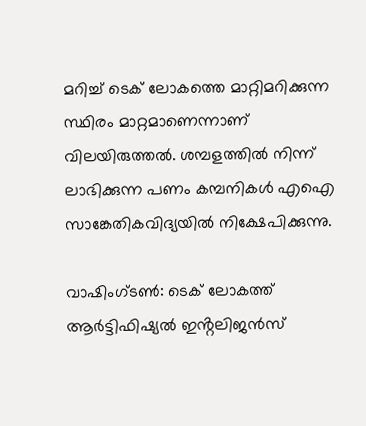മറിച്ച് ടെക് ലോകത്തെ മാറ്റിമറിക്കുന്ന സ്ഥിരം മാറ്റമാണെന്നാണ് വിലയിരുത്തൽ. ശമ്പളത്തിൽ നിന്ന് ലാഭിക്കുന്ന പണം കമ്പനികൾ എഐ സാങ്കേതികവിദ്യയിൽ നിക്ഷേപിക്കുന്നു.

വാഷിംഗ്‌ടൺ: ടെക് ലോകത്ത് ആർട്ടിഫിഷ്യൽ ഇൻ്റലിജൻസ്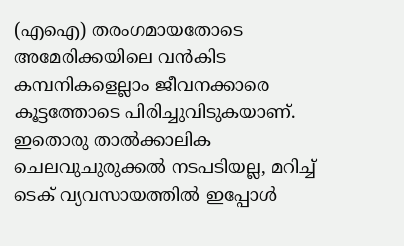(എഐ) തരംഗമായതോടെ അമേരിക്കയിലെ വൻകിട കമ്പനികളെല്ലാം ജീവനക്കാരെ കൂട്ടത്തോടെ പിരിച്ചുവിടുകയാണ്. ഇതൊരു താൽക്കാലിക ചെലവുചുരുക്കൽ നടപടിയല്ല, മറിച്ച് ടെക് വ്യവസായത്തിൽ ഇപ്പോള്‍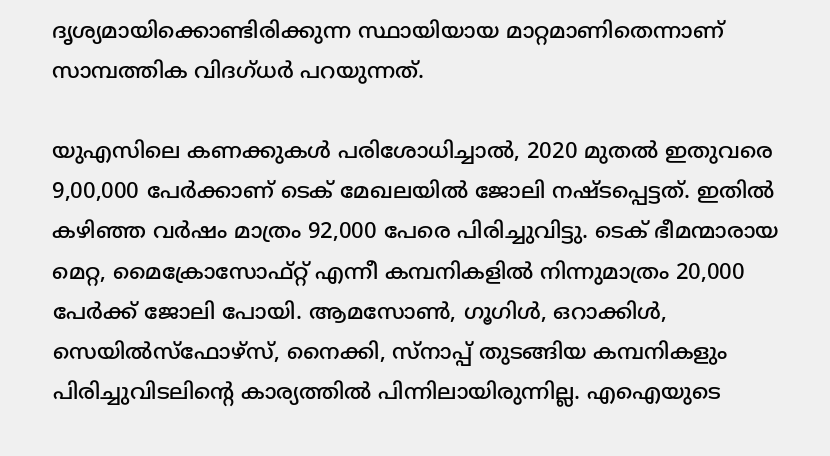ദൃശ്യമായിക്കൊണ്ടിരിക്കുന്ന സ്ഥായിയായ മാറ്റമാണിതെന്നാണ് സാമ്പത്തിക വിദഗ്‌ധര്‍ പറയുന്നത്.

യുഎസിലെ കണക്കുകൾ പരിശോധിച്ചാൽ, 2020 മുതൽ ഇതുവരെ 9,00,000 പേർക്കാണ് ടെക് മേഖലയിൽ ജോലി നഷ്ടപ്പെട്ടത്. ഇതിൽ കഴിഞ്ഞ വർഷം മാത്രം 92,000 പേരെ പിരിച്ചുവിട്ടു. ടെക് ഭീമന്മാരായ മെറ്റ, മൈക്രോസോഫ്റ്റ് എന്നീ കമ്പനികളിൽ നിന്നുമാത്രം 20,000 പേർക്ക് ജോലി പോയി. ആമസോൺ, ഗൂഗിൾ, ഒറാക്കിൾ, സെയിൽസ്ഫോഴ്സ്, നൈക്കി, സ്‌നാപ്പ് തുടങ്ങിയ കമ്പനികളും പിരിച്ചുവിടലിൻ്റെ കാര്യത്തിൽ പിന്നിലായിരുന്നില്ല. എഐയുടെ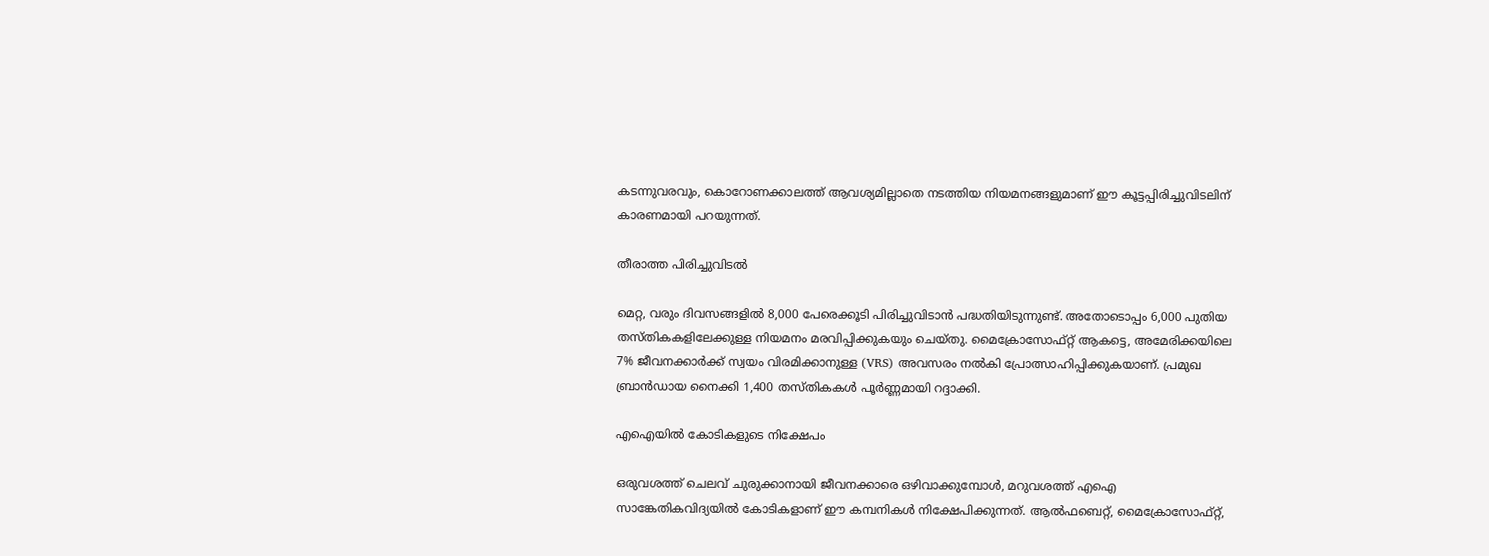കടന്നുവരവും, കൊറോണക്കാലത്ത് ആവശ്യമില്ലാതെ നടത്തിയ നിയമനങ്ങളുമാണ് ഈ കൂട്ടപ്പിരിച്ചുവിടലിന് കാരണമായി പറയുന്നത്.

തീരാത്ത പിരിച്ചുവിടൽ

മെറ്റ, വരും ദിവസങ്ങളിൽ 8,000 പേരെക്കൂടി പിരിച്ചുവിടാൻ പദ്ധതിയിടുന്നുണ്ട്. അതോടൊപ്പം 6,000 പുതിയ തസ്തികകളിലേക്കുള്ള നിയമനം മരവിപ്പിക്കുകയും ചെയ്‌തു. മൈക്രോസോഫ്റ്റ് ആകട്ടെ, അമേരിക്കയിലെ 7% ജീവനക്കാർക്ക് സ്വയം വിരമിക്കാനുള്ള (VRS) അവസരം നൽകി പ്രോത്സാഹിപ്പിക്കുകയാണ്. പ്രമുഖ ബ്രാൻഡായ നൈക്കി 1,400 തസ്തികകൾ പൂർണ്ണമായി റദ്ദാക്കി.

എഐയിൽ കോടികളുടെ നിക്ഷേപം

ഒരുവശത്ത് ചെലവ് ചുരുക്കാനായി ജീവനക്കാരെ ഒഴിവാക്കുമ്പോൾ, മറുവശത്ത് എഐ സാങ്കേതികവിദ്യയിൽ കോടികളാണ് ഈ കമ്പനികൾ നിക്ഷേപിക്കുന്നത്. ആൽഫബെറ്റ്, മൈക്രോസോഫ്റ്റ്,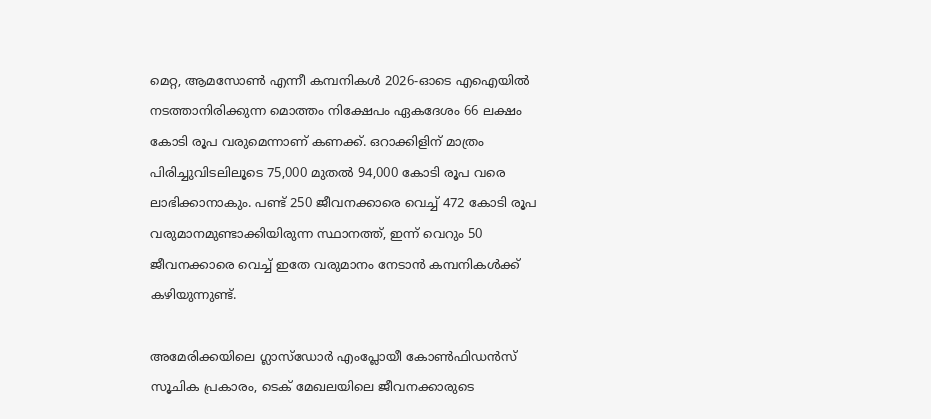മെറ്റ, ആമസോൺ എന്നീ കമ്പനികൾ 2026-ഓടെ എഐയിൽ നടത്താനിരിക്കുന്ന മൊത്തം നിക്ഷേപം ഏകദേശം 66 ലക്ഷം കോടി രൂപ വരുമെന്നാണ് കണക്ക്. ഒറാക്കിളിന് മാത്രം പിരിച്ചുവിടലിലൂടെ 75,000 മുതൽ 94,000 കോടി രൂപ വരെ ലാഭിക്കാനാകും. പണ്ട് 250 ജീവനക്കാരെ വെച്ച് 472 കോടി രൂപ വരുമാനമുണ്ടാക്കിയിരുന്ന സ്ഥാനത്ത്, ഇന്ന് വെറും 50 ജീവനക്കാരെ വെച്ച് ഇതേ വരുമാനം നേടാൻ കമ്പനികൾക്ക് കഴിയുന്നുണ്ട്.

അമേരിക്കയിലെ ഗ്ലാസ്‌ഡോർ എംപ്ലോയീ കോൺഫിഡൻസ് സൂചിക പ്രകാരം, ടെക് മേഖലയിലെ ജീവനക്കാരുടെ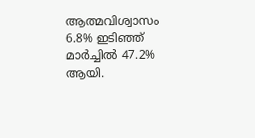ആത്മവിശ്വാസം 6.8% ഇടിഞ്ഞ് മാർച്ചിൽ 47.2% ആയി.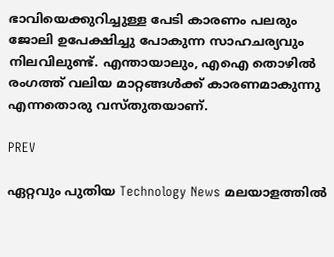ഭാവിയെക്കുറിച്ചുള്ള പേടി കാരണം പലരും ജോലി ഉപേക്ഷിച്ചു പോകുന്ന സാഹചര്യവും നിലവിലുണ്ട്. എന്തായാലും, എഐ തൊഴില്‍ രംഗത്ത് വലിയ മാറ്റങ്ങള്‍ക്ക് കാരണമാകുന്നു എന്നതൊരു വസ്‌തുതയാണ്.

PREV

ഏറ്റവും പുതിയ Technology News മലയാളത്തിൽ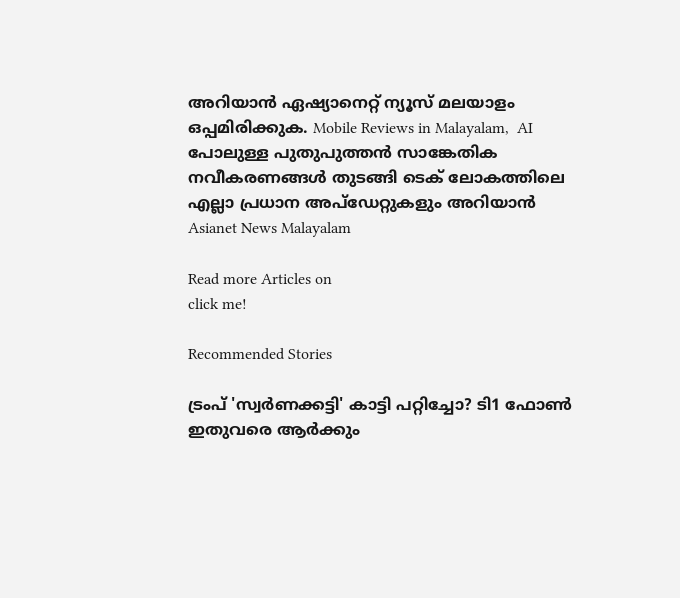അറിയാൻ ഏഷ്യാനെറ്റ് ന്യൂസ് മലയാളം ഒപ്പമിരിക്കുക. Mobile Reviews in Malayalam,  AI പോലുള്ള പുതുപുത്തൻ സാങ്കേതിക നവീകരണങ്ങൾ തുടങ്ങി ടെക് ലോകത്തിലെ എല്ലാ പ്രധാന അപ്‌ഡേറ്റുകളും അറിയാൻ Asianet News Malayalam

Read more Articles on
click me!

Recommended Stories

ട്രംപ് 'സ്വര്‍ണക്കട്ടി' കാട്ടി പറ്റിച്ചോ? ടി1 ഫോണ്‍ ഇതുവരെ ആര്‍ക്കും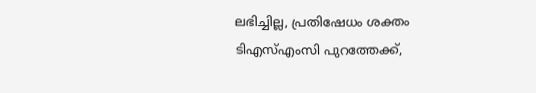ലഭിച്ചില്ല, പ്രതിഷേധം ശക്തം
ടിഎസ്എംസി പുറത്തേക്ക്,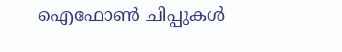ഐഫോണ്‍ ചിപ്പുകള്‍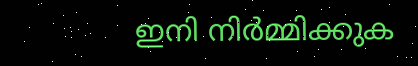ഇനി നിര്‍മ്മിക്കുക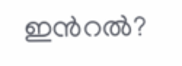ഇന്‍റല്‍?